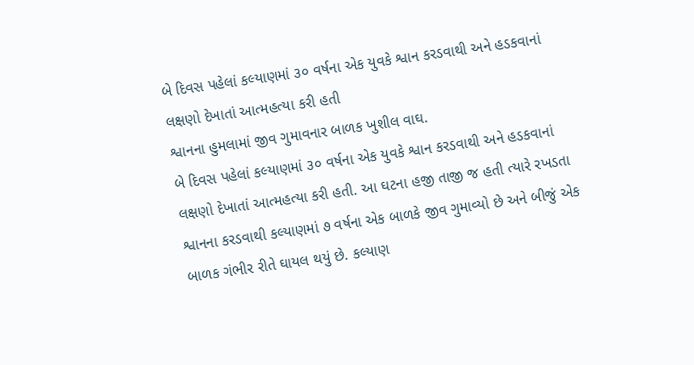બે દિવસ પહેલાં કલ્યાણમાં ૩૦ વર્ષના એક યુવકે શ્વાન કરડવાથી અને હડકવાનાં લક્ષણો દેખાતાં આત્મહત્યા કરી હતી
શ્વાનના હુમલામાં જીવ ગુમાવનાર બાળક ખુશીલ વાઘ.
બે દિવસ પહેલાં કલ્યાણમાં ૩૦ વર્ષના એક યુવકે શ્વાન કરડવાથી અને હડકવાનાં લક્ષણો દેખાતાં આત્મહત્યા કરી હતી. આ ઘટના હજી તાજી જ હતી ત્યારે રખડતા શ્વાનના કરડવાથી કલ્યાણમાં ૭ વર્ષના એક બાળકે જીવ ગુમાવ્યો છે અને બીજું એક બાળક ગંભીર રીતે ઘાયલ થયું છે. કલ્યાણ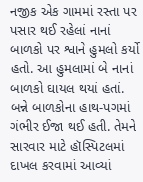નજીક એક ગામમાં રસ્તા પર પસાર થઈ રહેલાં નાનાં બાળકો પર શ્વાને હુમલો કર્યો હતો. આ હુમલામાં બે નાનાં બાળકો ઘાયલ થયાં હતાં. બન્ને બાળકોના હાથ-પગમાં ગંભીર ઈજા થઈ હતી. તેમને સારવાર માટે હૉસ્પિટલમાં દાખલ કરવામાં આવ્યાં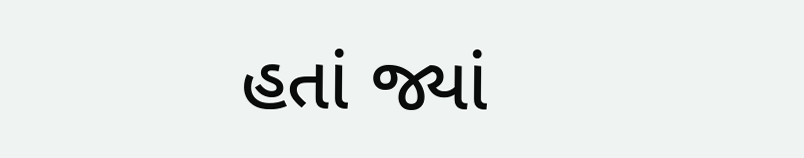હતાં જ્યાં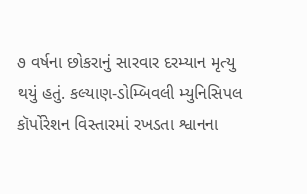૭ વર્ષના છોકરાનું સારવાર દરમ્યાન મૃત્યુ થયું હતું. કલ્યાણ-ડોમ્બિવલી મ્યુનિસિપલ કૉર્પોરેશન વિસ્તારમાં રખડતા શ્વાનના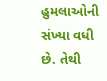હુમલાઓની સંખ્યા વધી છે. તેથી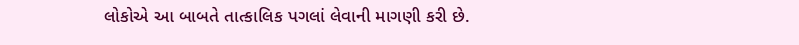લોકોએ આ બાબતે તાત્કાલિક પગલાં લેવાની માગણી કરી છે.